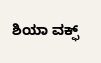ಶಿಯಾ ವಕ್ಫ್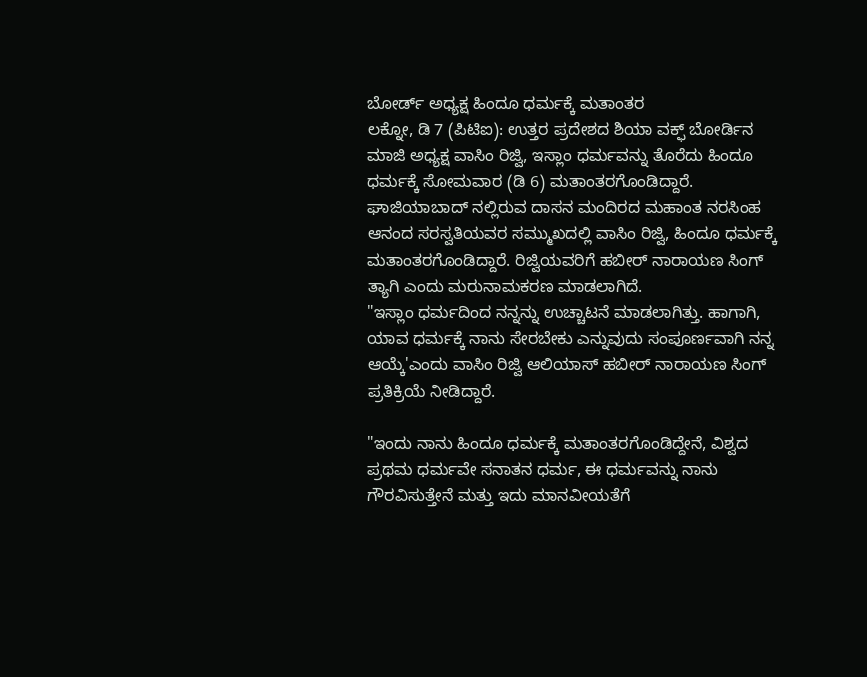ಬೋರ್ಡ್ ಅಧ್ಯಕ್ಷ ಹಿಂದೂ ಧರ್ಮಕ್ಕೆ ಮತಾಂತರ
ಲಕ್ನೋ, ಡಿ 7 (ಪಿಟಿಐ): ಉತ್ತರ ಪ್ರದೇಶದ ಶಿಯಾ ವಕ್ಫ್ ಬೋರ್ಡಿನ ಮಾಜಿ ಅಧ್ಯಕ್ಷ ವಾಸಿಂ ರಿಜ್ವಿ, ಇಸ್ಲಾಂ ಧರ್ಮವನ್ನು ತೊರೆದು ಹಿಂದೂ ಧರ್ಮಕ್ಕೆ ಸೋಮವಾರ (ಡಿ 6) ಮತಾಂತರಗೊಂಡಿದ್ದಾರೆ.
ಘಾಜಿಯಾಬಾದ್ ನಲ್ಲಿರುವ ದಾಸನ ಮಂದಿರದ ಮಹಾಂತ ನರಸಿಂಹ ಆನಂದ ಸರಸ್ವತಿಯವರ ಸಮ್ಮುಖದಲ್ಲಿ ವಾಸಿಂ ರಿಜ್ವಿ, ಹಿಂದೂ ಧರ್ಮಕ್ಕೆ ಮತಾಂತರಗೊಂಡಿದ್ದಾರೆ. ರಿಜ್ವಿಯವರಿಗೆ ಹಬೀರ್ ನಾರಾಯಣ ಸಿಂಗ್ ತ್ಯಾಗಿ ಎಂದು ಮರುನಾಮಕರಣ ಮಾಡಲಾಗಿದೆ.
"ಇಸ್ಲಾಂ ಧರ್ಮದಿಂದ ನನ್ನನ್ನು ಉಚ್ಚಾಟನೆ ಮಾಡಲಾಗಿತ್ತು. ಹಾಗಾಗಿ, ಯಾವ ಧರ್ಮಕ್ಕೆ ನಾನು ಸೇರಬೇಕು ಎನ್ನುವುದು ಸಂಪೂರ್ಣವಾಗಿ ನನ್ನ ಆಯ್ಕೆ'ಎಂದು ವಾಸಿಂ ರಿಜ್ವಿ ಆಲಿಯಾಸ್ ಹಬೀರ್ ನಾರಾಯಣ ಸಿಂಗ್ ಪ್ರತಿಕ್ರಿಯೆ ನೀಡಿದ್ದಾರೆ.

"ಇಂದು ನಾನು ಹಿಂದೂ ಧರ್ಮಕ್ಕೆ ಮತಾಂತರಗೊಂಡಿದ್ದೇನೆ, ವಿಶ್ವದ ಪ್ರಥಮ ಧರ್ಮವೇ ಸನಾತನ ಧರ್ಮ, ಈ ಧರ್ಮವನ್ನು ನಾನು ಗೌರವಿಸುತ್ತೇನೆ ಮತ್ತು ಇದು ಮಾನವೀಯತೆಗೆ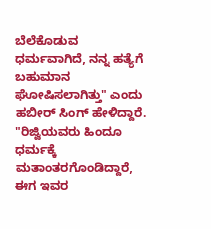ಬೆಲೆಕೊಡುವ ಧರ್ಮವಾಗಿದೆ, ನನ್ನ ಹತ್ಯೆಗೆ ಬಹುಮಾನ ಘೋಷಿಸಲಾಗಿತ್ತು" ಎಂದು ಹಬೀರ್ ಸಿಂಗ್ ಹೇಳಿದ್ದಾರೆ.
"ರಿಜ್ವಿಯವರು ಹಿಂದೂ ಧರ್ಮಕ್ಕೆ ಮತಾಂತರಗೊಂಡಿದ್ದಾರೆ, ಈಗ ಇವರ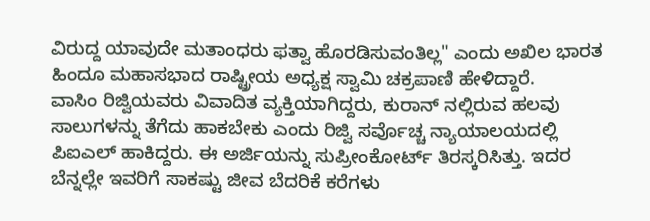ವಿರುದ್ದ ಯಾವುದೇ ಮತಾಂಧರು ಫತ್ವಾ ಹೊರಡಿಸುವಂತಿಲ್ಲ" ಎಂದು ಅಖಿಲ ಭಾರತ ಹಿಂದೂ ಮಹಾಸಭಾದ ರಾಷ್ಟ್ರೀಯ ಅಧ್ಯಕ್ಷ ಸ್ವಾಮಿ ಚಕ್ರಪಾಣಿ ಹೇಳಿದ್ದಾರೆ.
ವಾಸಿಂ ರಿಜ್ವಿಯವರು ವಿವಾದಿತ ವ್ಯಕ್ತಿಯಾಗಿದ್ದರು, ಕುರಾನ್ ನಲ್ಲಿರುವ ಹಲವು ಸಾಲುಗಳನ್ನು ತೆಗೆದು ಹಾಕಬೇಕು ಎಂದು ರಿಜ್ವಿ ಸರ್ವೊಚ್ಚ ನ್ಯಾಯಾಲಯದಲ್ಲಿ ಪಿಐಎಲ್ ಹಾಕಿದ್ದರು. ಈ ಅರ್ಜಿಯನ್ನು ಸುಪ್ರೀಂಕೋರ್ಟ್ ತಿರಸ್ಕರಿಸಿತ್ತು. ಇದರ ಬೆನ್ನಲ್ಲೇ ಇವರಿಗೆ ಸಾಕಷ್ಟು ಜೀವ ಬೆದರಿಕೆ ಕರೆಗಳು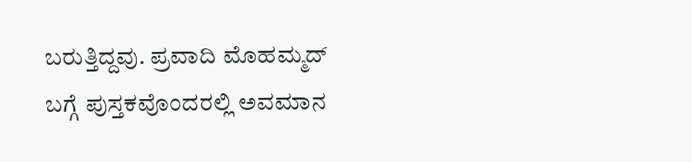ಬರುತ್ತಿದ್ದವು. ಪ್ರವಾದಿ ಮೊಹಮ್ಮದ್ ಬಗ್ಗೆ ಪುಸ್ತಕವೊಂದರಲ್ಲಿ ಅವಮಾನ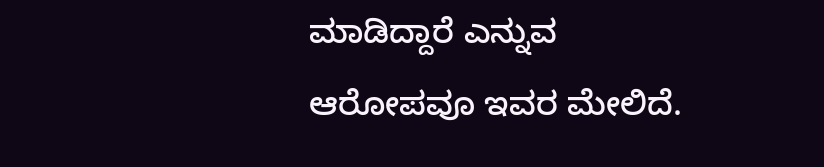ಮಾಡಿದ್ದಾರೆ ಎನ್ನುವ ಆರೋಪವೂ ಇವರ ಮೇಲಿದೆ.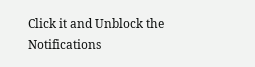Click it and Unblock the Notifications